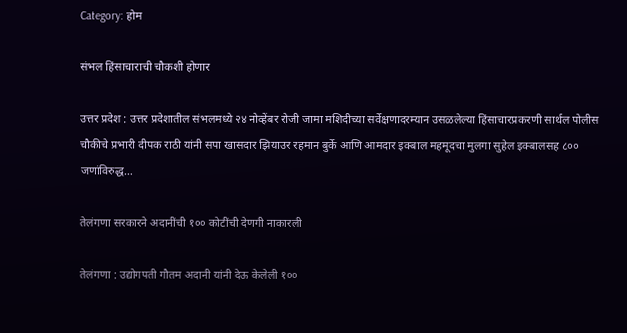Category: होम

संभल हिंसाचाराची चौकशी होणार

उत्तर प्रदेश : उत्तर प्रदेशातील संभलमध्ये २४ नोव्हेंबर रोजी जामा मशिदीच्या सर्वेक्षणादरम्यान उसळलेल्या हिंसाचारप्रकरणी सार्थल पोलीस चौकीचे प्रभारी दीपक राठी यांनी सपा खासदार झियाउर रहमान बुर्के आणि आमदार इक्बाल महमूदचा मुलगा सुहेल इक्बालसह ८०० जणांविरुद्ध…

तेलंगणा सरकारने अदानींची १०० कोटींची देणगी नाकारली

तेलंगणा : उद्योगपती गौतम अदानी यांनी देऊ केलेली १००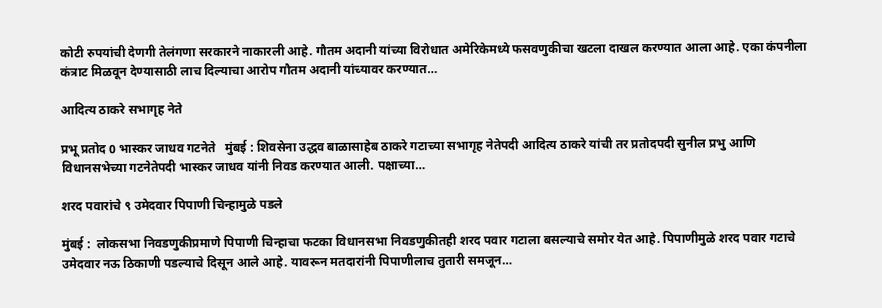कोटी रुपयांची देणगी तेलंगणा सरकारने नाकारली आहे. गौतम अदानी यांच्या विरोधात अमेरिकेमध्ये फसवणुकीचा खटला दाखल करण्यात आला आहे. एका कंपनीला कंत्राट मिळवून देण्यासाठी लाच दिल्याचा आरोप गौतम अदानी यांच्यावर करण्यात…

आदित्य ठाकरे सभागृह नेते

प्रभू प्रतोद 0 भास्कर जाधव गटनेते   मुंबई : शिवसेना उद्धव बाळासाहेब ठाकरे गटाच्या सभागृह नेतेपदी आदित्य ठाकरे यांची तर प्रतोदपदी सुनील प्रभु आणि विधानसभेच्या गटनेतेपदी भास्कर जाधव यांनी निवड करण्यात आली. पक्षाच्या…

शरद पवारांचे ९ उमेदवार पिपाणी चिन्हामुळे पडले

मुंबई :  लोकसभा निवडणुकीप्रमाणे पिपाणी चिन्हाचा फटका विधानसभा निवडणुकीतही शरद पवार गटाला बसल्याचे समोर येत आहे. पिपाणीमुळे शरद पवार गटाचे उमेदवार नऊ ठिकाणी पडल्याचे दिसून आले आहे. यावरून मतदारांनी पिपाणीलाच तुतारी समजून…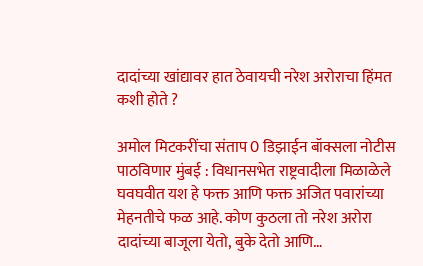दादांच्या खांद्यावर हात ठेवायची नरेश अरोराचा हिंमत कशी होते ?

अमोल मिटकरींचा संताप 0 डिझाईन बॉक्सला नोटीस पाठविणार मुंबई : विधानसभेत राष्ट्रवादीला मिळाळेले घवघवीत यश हे फक्त आणि फक्त अजित पवारांच्या मेहनतीचे फळ आहे. कोण कुठला तो नरेश अरोरा दादांच्या बाजूला येतो, बुके देतो आणि…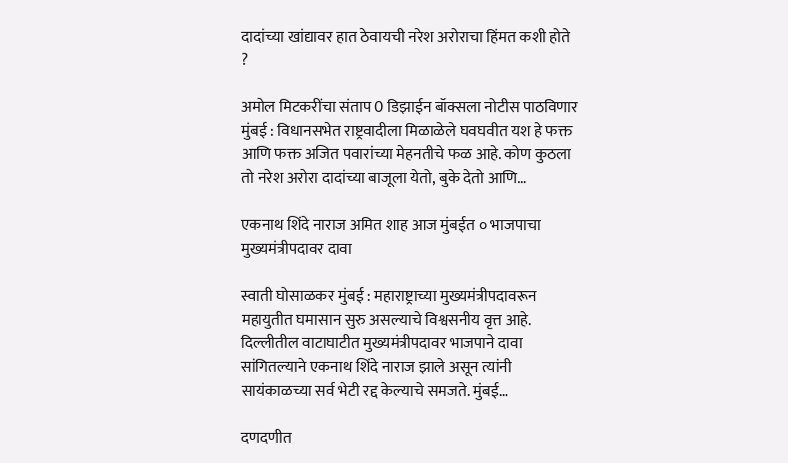दादांच्या खांद्यावर हात ठेवायची नरेश अरोराचा हिंमत कशी होते ?

अमोल मिटकरींचा संताप 0 डिझाईन बॉक्सला नोटीस पाठविणार मुंबई : विधानसभेत राष्ट्रवादीला मिळाळेले घवघवीत यश हे फक्त आणि फक्त अजित पवारांच्या मेहनतीचे फळ आहे. कोण कुठला तो नरेश अरोरा दादांच्या बाजूला येतो, बुके देतो आणि…

एकनाथ शिंदे नाराज अमित शाह आज मुंबईत ० भाजपाचा मुख्यमंत्रीपदावर दावा

स्वाती घोसाळकर मुंबई : महाराष्ट्राच्या मुख्यमंत्रीपदावरून महायुतीत घमासान सुरु असल्याचे विश्वसनीय वृत्त आहे. दिल्लीतील वाटाघाटीत मुख्यमंत्रीपदावर भाजपाने दावा सांगितल्याने एकनाथ शिंदे नाराज झाले असून त्यांनी सायंकाळच्या सर्व भेटी रद्द केल्याचे समजते. मुंबई…

दणदणीत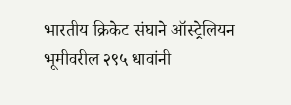भारतीय क्रिकेट संघाने ऑस्ट्रेलियन भूमीवरील २९५ धावांनी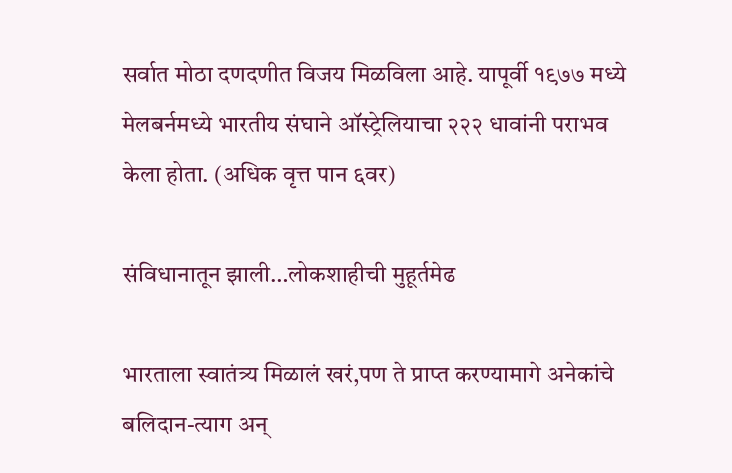सर्वात मोठा दणदणीत विजय मिळविला आहे. यापूर्वी १९७७ मध्ये मेलबर्नमध्ये भारतीय संघाने ऑस्ट्रेलियाचा २२२ धावांनी पराभव केला होता. (अधिक वृत्त पान ६वर)

संविधानातून झाली…लोकशाहीची मुहूर्तमेढ

भारताला स्वातंत्र्य मिळालं खरं,पण ते प्राप्त करण्यामागे अनेकांचे बलिदान-त्याग अन्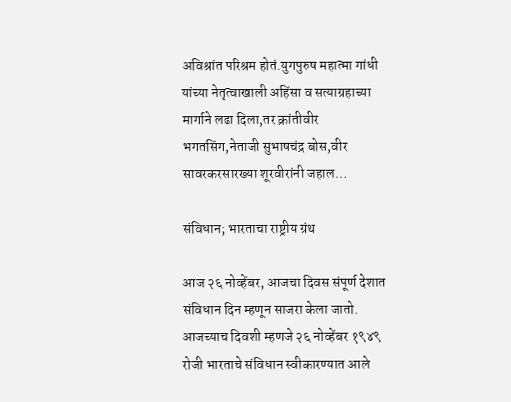अविश्रांत परिश्रम होतं.युगपुरुष महात्मा गांधी यांच्या नेतृत्वाखाली अहिंसा व सत्याग्रहाच्या मार्गाने लढा दिला,तर क्रांतीवीर भगतसिंग,नेताजी सुभाषचंद्र बोस,वीर सावरकरसारख्या शूरवीरांनी जहाल…

संविधान; भारताचा राष्ट्रीय ग्रंथ

आज २६ नोव्हेंबर, आजचा दिवस संपूर्ण देशात संविधान दिन म्हणून साजरा केला जातो. आजच्याच दिवशी म्हणजे २६ नोव्हेंबर १९४९ रोजी भारताचे संविधान स्वीकारण्यात आले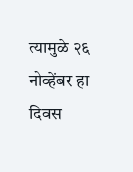त्यामुळे २६ नोव्हेंबर हा दिवस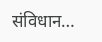संविधान…